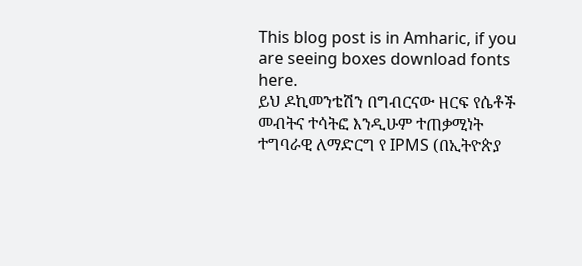This blog post is in Amharic, if you are seeing boxes download fonts here.
ይህ ዶኪመንቴሽን በግብርናው ዘርፍ የሴቶች መብትና ተሳትፎ እንዲሁም ተጠቃሚነት ተግባራዊ ለማድርግ የ IPMS (በኢትዮጵያ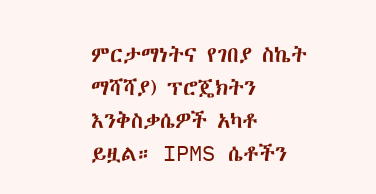ምርታማነትና የገበያ ስኬት ማሻሻያ) ፕሮጄክትን እንቅስቃሴዎች አካቶ ይዟል። IPMS ሴቶችን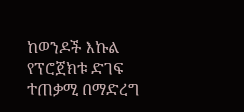ከወንዶች እኩል የፕሮጀክቱ ድገፍ ተጠቃሚ በማድረግ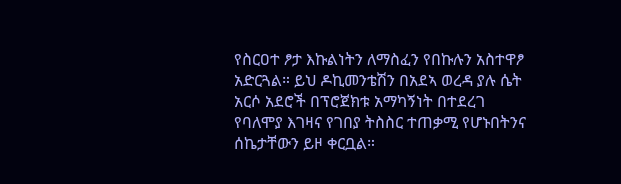የስርዐተ ፆታ እኩልነትን ለማስፈን የበኩሉን አስተዋፆ አድርጓል። ይህ ዶኪመንቴሽን በአደኣ ወረዳ ያሉ ሴት አርሶ አደሮች በፕሮጀክቱ አማካኝነት በተደረገ የባለሞያ እገዛና የገበያ ትስስር ተጠቃሚ የሆኑበትንና ሰኬታቸውን ይዞ ቀርቧል።